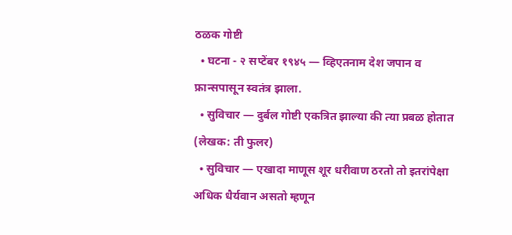ठळक गोष्टी
  • घटना - २ सप्टेंबर १९४५ — व्हिएतनाम देश जपान व फ्रान्सपासून स्वतंत्र झाला.
  • सुविचार — दुर्बल गोष्टी एकत्रित झाल्या की त्या प्रबळ होतात (लेखक: ती फुलर)
  • सुविचार — एखादा माणूस शूर धरीवाण ठरतो तो इतरांपेक्षा अधिक धैर्यवान असतो म्हणून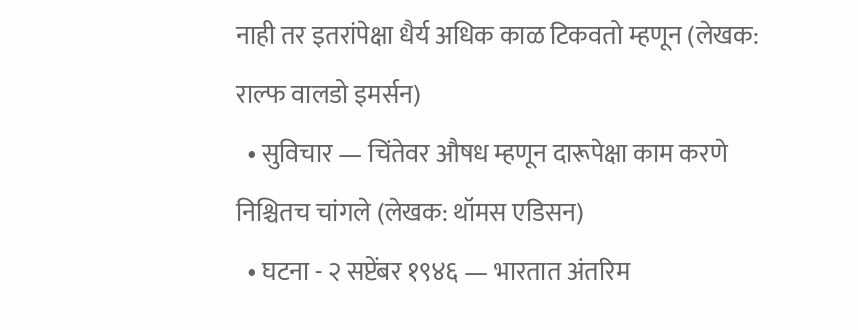नाही तर इतरांपेक्षा धैर्य अधिक काळ टिकवतो म्हणून (लेखक: राल्फ वालडो इमर्सन)
  • सुविचार — चिंतेवर औषध म्हणून दारूपेक्षा काम करणे निश्चितच चांगले (लेखक: थॉमस एडिसन)
  • घटना - २ सप्टेंबर १९४६ — भारतात अंतरिम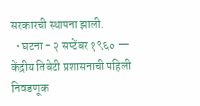सरकारची स्थापना झाली.
  • घटना - २ सप्टेंबर १९६० — केंद्रीय तिबेटी प्रशासनाची पहिली निवडणूक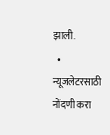झाली.
  • न्यूजलेटरसाठी नोंदणी करा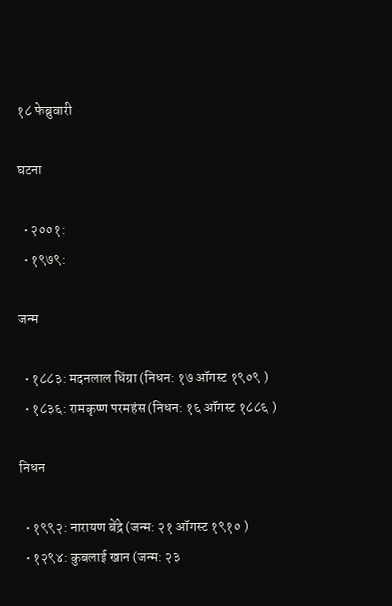१८ फेब्रुवारी

घटना

  • २००१:
  • १९७९:

जन्म

  • १८८३: मदनलाल धिंग्रा (निधन: १७ ऑगस्ट १९०९ )
  • १८३६: रामकृष्ण परमहंस (निधन: १६ ऑगस्ट १८८६ )

निधन

  • १९९२: नारायण बेंद्रे (जन्म: २१ ऑगस्ट १९१० )
  • १२९४: कुबलाई खान (जन्म: २३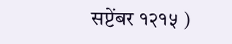सप्टेंबर १२१५ )